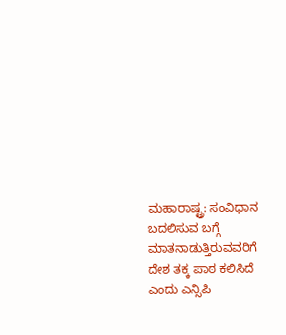ಮಹಾರಾಷ್ಟ್ರ: ಸಂವಿಧಾನ ಬದಲಿಸುವ ಬಗ್ಗೆ ಮಾತನಾಡುತ್ತಿರುವವರಿಗೆ ದೇಶ ತಕ್ಕ ಪಾಠ ಕಲಿಸಿದೆ ಎಂದು ಎನ್ಸಿಪಿ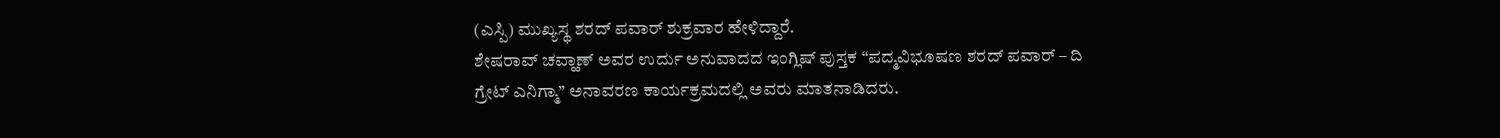(ಎಸ್ಪಿ) ಮುಖ್ಯಸ್ಥ ಶರದ್ ಪವಾರ್ ಶುಕ್ರವಾರ ಹೇಳಿದ್ದಾರೆ.
ಶೇಷರಾವ್ ಚವ್ಹಾಣ್ ಅವರ ಉರ್ದು ಅನುವಾದದ ಇಂಗ್ಲಿಷ್ ಪುಸ್ತಕ “ಪದ್ಮವಿಭೂಷಣ ಶರದ್ ಪವಾರ್ – ದಿ ಗ್ರೇಟ್ ಎನಿಗ್ಮಾ” ಅನಾವರಣ ಕಾರ್ಯಕ್ರಮದಲ್ಲಿ ಅವರು ಮಾತನಾಡಿದರು.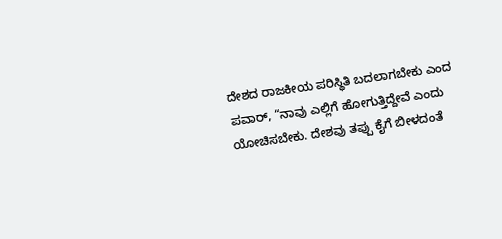ದೇಶದ ರಾಜಕೀಯ ಪರಿಸ್ಥಿತಿ ಬದಲಾಗಬೇಕು ಎಂದ ಪವಾರ್, “ನಾವು ಎಲ್ಲಿಗೆ ಹೋಗುತ್ತಿದ್ದೇವೆ ಎಂದು ಯೋಚಿಸಬೇಕು. ದೇಶವು ತಪ್ಪು ಕೈಗೆ ಬೀಳದಂತೆ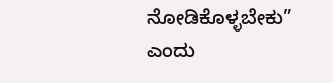ನೋಡಿಕೊಳ್ಳಬೇಕು” ಎಂದು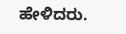ಹೇಳಿದರು.